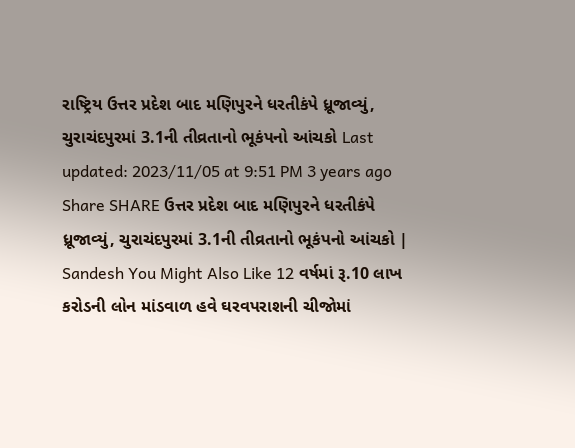રાષ્ટ્રિય ઉત્તર પ્રદેશ બાદ મણિપુરને ધરતીકંપે ધ્રૂજાવ્યું, ચુરાચંદપુરમાં 3.1ની તીવ્રતાનો ભૂકંપનો આંચકો Last updated: 2023/11/05 at 9:51 PM 3 years ago Share SHARE ઉત્તર પ્રદેશ બાદ મણિપુરને ધરતીકંપે ધ્રૂજાવ્યું, ચુરાચંદપુરમાં 3.1ની તીવ્રતાનો ભૂકંપનો આંચકો | Sandesh You Might Also Like 12 વર્ષમાં રૂ.10 લાખ કરોડની લોન માંડવાળ હવે ઘરવપરાશની ચીજોમાં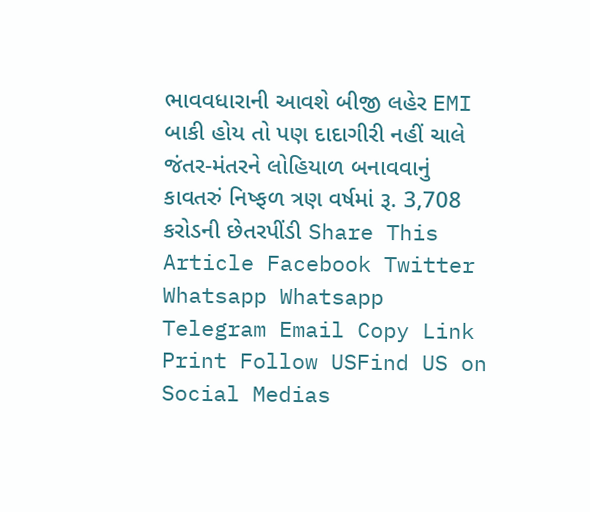ભાવવધારાની આવશે બીજી લહેર EMI બાકી હોય તો પણ દાદાગીરી નહીં ચાલે જંતર-મંતરને લોહિયાળ બનાવવાનું કાવતરું નિષ્ફળ ત્રણ વર્ષમાં રૂ. 3,708 કરોડની છેતરપીંડી Share This Article Facebook Twitter Whatsapp Whatsapp Telegram Email Copy Link Print Follow USFind US on Social Medias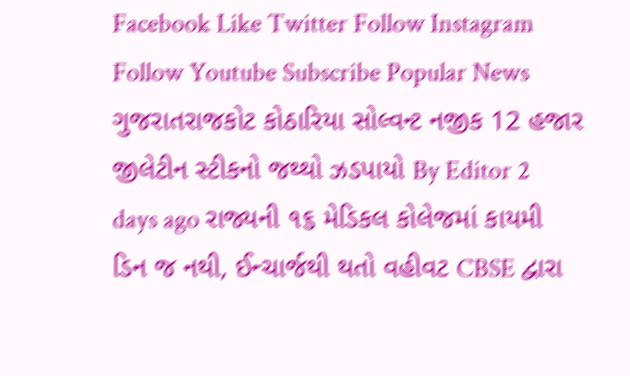Facebook Like Twitter Follow Instagram Follow Youtube Subscribe Popular News ગુજરાતરાજકોટ કોઠારિયા સોલ્વન્ટ નજીક 12 હજાર જીલેટીન સ્ટીકનો જથ્થો ઝડપાયો By Editor 2 days ago રાજ્યની ૧૬ મેડિકલ કોલેજમાં કાયમી ડિન જ નથી, ઈન્ચાર્જથી થતો વહીવટ CBSE દ્વારા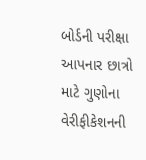બોર્ડની પરીક્ષા આપનાર છાત્રો માટે ગુણોના વેરીફીકેશનની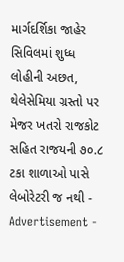માર્ગદર્શિકા જાહેર સિવિલમાં શુધ્ધ લોહીની અછત, થેલેસેમિયા ગ્રસ્તો પર મેજર ખતરો રાજકોટ સહિત રાજયની ૭૦.૮ ટકા શાળાઓ પાસે લેબોરેટરી જ નથી - Advertisement -